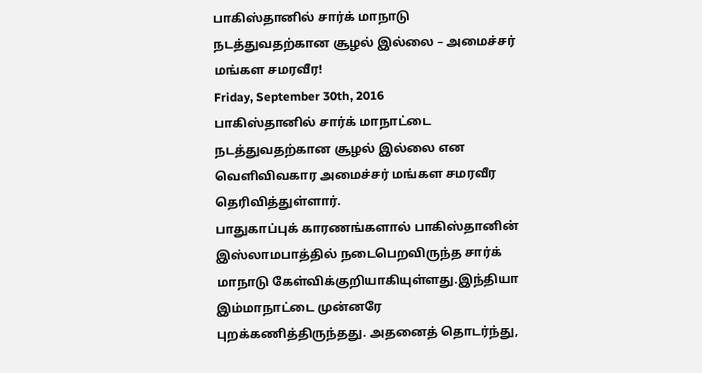பாகிஸ்தானில் சார்க் மாநாடு நடத்துவதற்கான சூழல் இல்லை – அமைச்சர் மங்கள சமரவீர!
Friday, September 30th, 2016
பாகிஸ்தானில் சார்க் மாநாட்டை நடத்துவதற்கான சூழல் இல்லை என வெளிவிவகார அமைச்சர் மங்கள சமரவீர தெரிவித்துள்ளார்.
பாதுகாப்புக் காரணங்களால் பாகிஸ்தானின் இஸ்லாமபாத்தில் நடைபெறவிருந்த சார்க் மாநாடு கேள்விக்குறியாகியுள்ளது.இந்தியா இம்மாநாட்டை முன்னரே புறக்கணித்திருந்தது. அதனைத் தொடர்ந்து,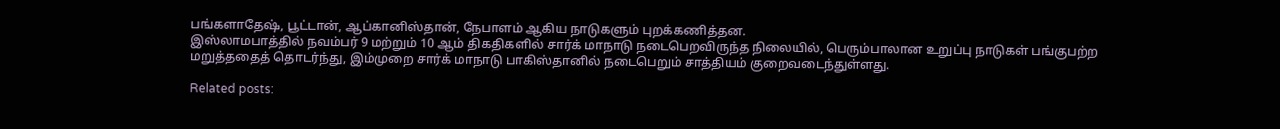பங்களாதேஷ், பூட்டான், ஆப்கானிஸ்தான், நேபாளம் ஆகிய நாடுகளும் புறக்கணித்தன.
இஸ்லாமபாத்தில் நவம்பர் 9 மற்றும் 10 ஆம் திகதிகளில் சார்க் மாநாடு நடைபெறவிருந்த நிலையில், பெரும்பாலான உறுப்பு நாடுகள் பங்குபற்ற மறுத்ததைத் தொடர்ந்து, இம்முறை சார்க் மாநாடு பாகிஸ்தானில் நடைபெறும் சாத்தியம் குறைவடைந்துள்ளது.

Related posts: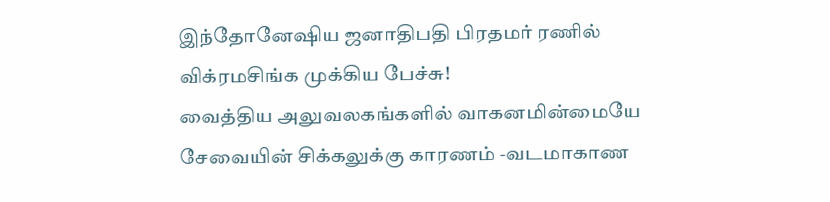இந்தோனேஷிய ஜனாதிபதி பிரதமர் ரணில் விக்ரமசிங்க முக்கிய பேச்சு!
வைத்திய அலுவலகங்களில் வாகனமின்மையே சேவையின் சிக்கலுக்கு காரணம் -வடமாகாண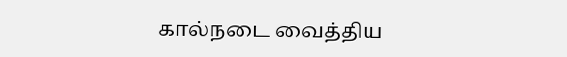கால்நடை வைத்திய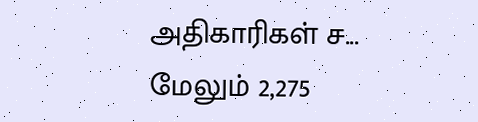அதிகாரிகள் ச...
மேலும் 2,275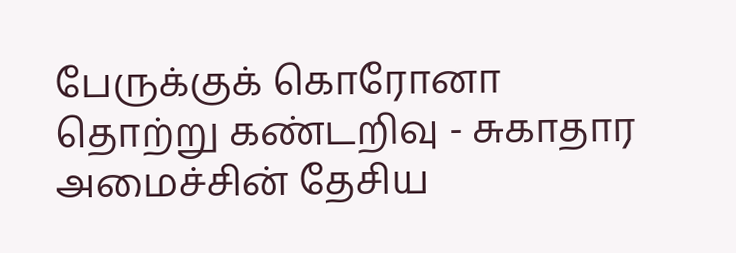பேருக்குக் கொரோனா தொற்று கண்டறிவு - சுகாதார அமைச்சின் தேசிய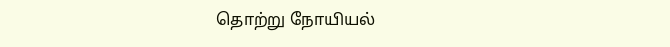தொற்று நோயியல்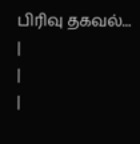பிரிவு தகவல்...
|
|
|